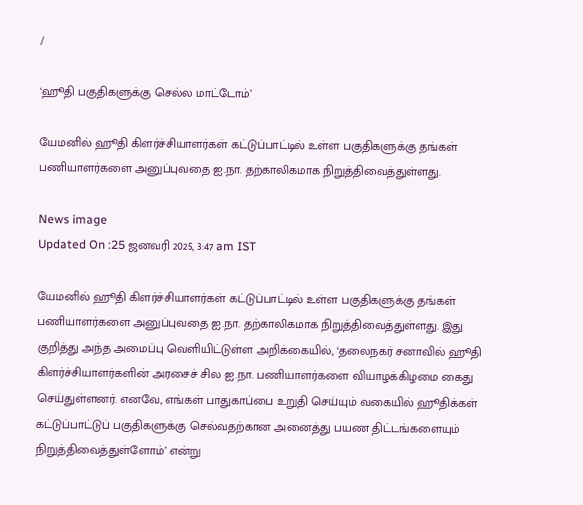/

‘ஹூதி பகுதிகளுக்கு செல்ல மாட்டோம்’

யேமனில் ஹூதி கிளர்ச்சியாளர்கள் கட்டுப்பாட்டில் உள்ள பகுதிகளுக்கு தங்கள் பணியாளர்களை அனுப்புவதை ஐ.நா. தற்காலிகமாக நிறுத்திவைத்துள்ளது.

News image
Updated On :25 ஜனவரி 2025, 3:47 am IST

யேமனில் ஹூதி கிளர்ச்சியாளர்கள் கட்டுப்பாட்டில் உள்ள பகுதிகளுக்கு தங்கள் பணியாளர்களை அனுப்புவதை ஐ.நா. தற்காலிகமாக நிறுத்திவைத்துள்ளது. இது குறித்து அந்த அமைப்பு வெளியிட்டுள்ள அறிக்கையில், ‘தலைநகர் சனாவில் ஹூதி கிளர்ச்சியாளர்களின் அரசைச் சில ஐ.நா. பணியாளர்களை வியாழக்கிழமை கைது செய்துள்ளனர். எனவே, எங்கள் பாதுகாப்பை உறுதி செய்யும் வகையில் ஹூதிக்கள் கட்டுப்பாட்டுப் பகுதிகளுக்கு செல்வதற்கான அனைத்து பயண திட்டங்களையும் நிறுத்திவைத்துள்ளோம்’ என்று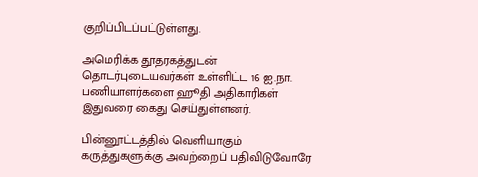குறிப்பிடப்பட்டுள்ளது.

அமெரிக்க தூதரகத்துடன் தொடர்புடையவர்கள் உள்ளிட்ட 16 ஐ.நா. பணியாளர்களை ஹூதி அதிகாரிகள் இதுவரை கைது செய்துள்ளனர்.

பின்னூட்டத்தில் வெளியாகும் கருத்துகளுக்கு அவற்றைப் பதிவிடுவோரே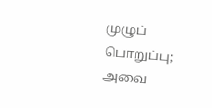முழுப் பொறுப்பு; அவை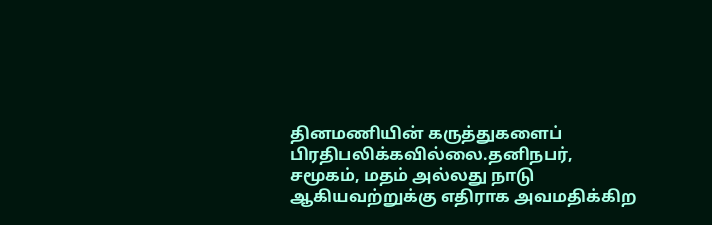தினமணியின் கருத்துகளைப் பிரதிபலிக்கவில்லை.தனிநபர், சமூகம், மதம் அல்லது நாடு ஆகியவற்றுக்கு எதிராக அவமதிக்கிற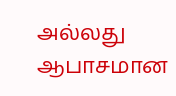அல்லது ஆபாசமான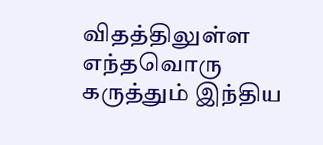விதத்திலுள்ள எந்தவொரு கருத்தும் இந்திய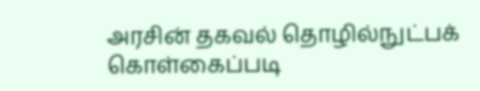அரசின் தகவல் தொழில்நுட்பக் கொள்கைப்படி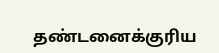தண்டனைக்குரிய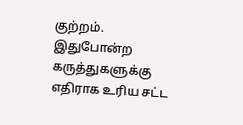குற்றம். இதுபோன்ற கருத்துகளுக்கு எதிராக உரிய சட்ட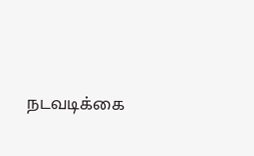நடவடிக்கை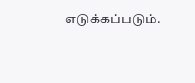எடுக்கப்படும்.